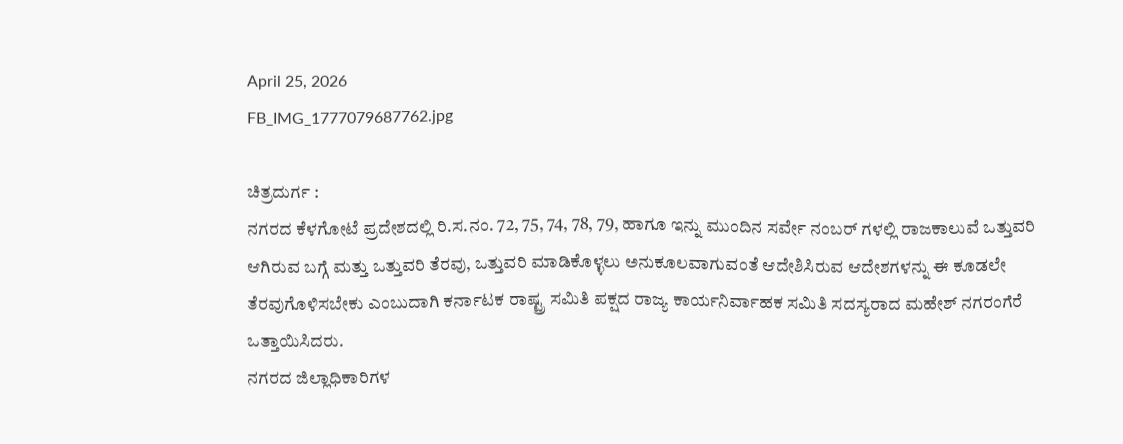April 25, 2026
FB_IMG_1777079687762.jpg

ಚಿತ್ರದುರ್ಗ :
ನಗರದ ಕೆಳಗೋಟೆ ಪ್ರದೇಶದಲ್ಲಿ ರಿ.ಸ.ನಂ. 72, 75, 74, 78, 79, ಹಾಗೂ ಇನ್ನು ಮುಂದಿನ ಸರ್ವೇ ನಂಬರ್ ಗಳಲ್ಲಿ ರಾಜಕಾಲುವೆ ಒತ್ತುವರಿ ಆಗಿರುವ ಬಗ್ಗೆ ಮತ್ತು ಒತ್ತುವರಿ ತೆರವು, ಒತ್ತುವರಿ ಮಾಡಿಕೊಳ್ಳಲು ಅನುಕೂಲವಾಗುವಂತೆ ಆದೇಶಿಸಿರುವ ಆದೇಶಗಳನ್ನು ಈ ಕೂಡಲೇ ತೆರವುಗೊಳಿಸಬೇಕು ಎಂಬುದಾಗಿ ಕರ್ನಾಟಕ ರಾಷ್ಟ್ರ ಸಮಿತಿ ಪಕ್ಷದ ರಾಜ್ಯ ಕಾರ್ಯನಿರ್ವಾಹಕ ಸಮಿತಿ ಸದಸ್ಯರಾದ ಮಹೇಶ್ ನಗರಂಗೆರೆ ಒತ್ತಾಯಿಸಿದರು.
ನಗರದ ಜಿಲ್ಲಾಧಿಕಾರಿಗಳ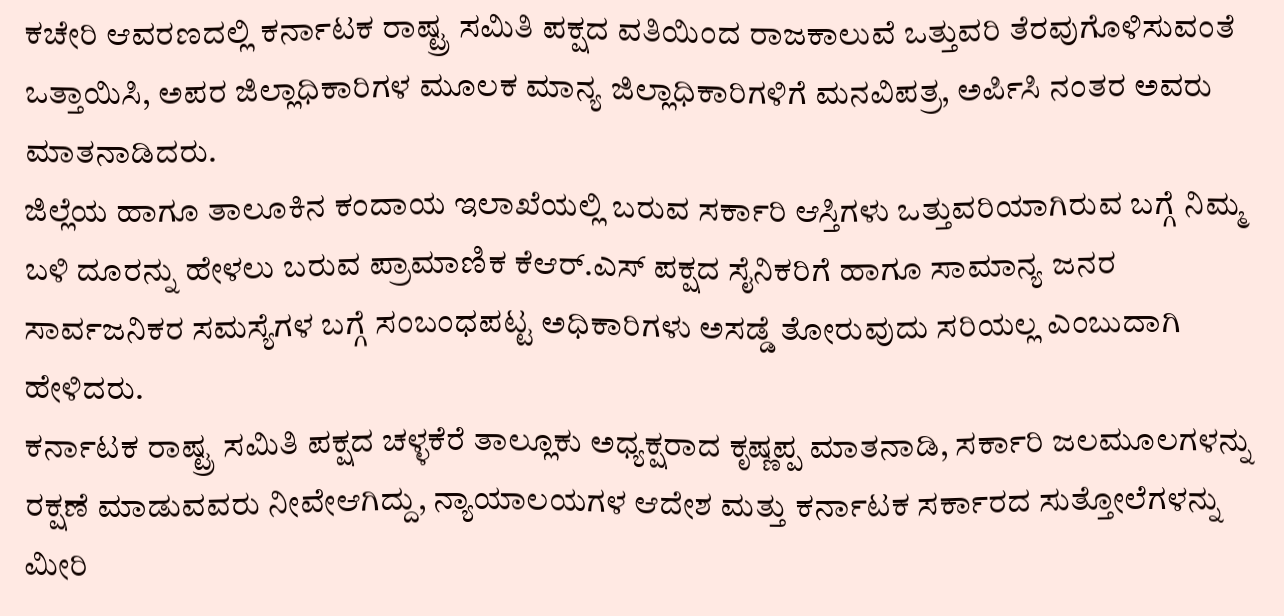ಕಚೇರಿ ಆವರಣದಲ್ಲಿ ಕರ್ನಾಟಕ ರಾಷ್ಟ್ರ ಸಮಿತಿ ಪಕ್ಷದ ವತಿಯಿಂದ ರಾಜಕಾಲುವೆ ಒತ್ತುವರಿ ತೆರವುಗೊಳಿಸುವಂತೆ ಒತ್ತಾಯಿಸಿ, ಅಪರ ಜಿಲ್ಲಾಧಿಕಾರಿಗಳ ಮೂಲಕ ಮಾನ್ಯ ಜಿಲ್ಲಾಧಿಕಾರಿಗಳಿಗೆ ಮನವಿಪತ್ರ, ಅರ್ಪಿಸಿ ನಂತರ ಅವರು ಮಾತನಾಡಿದರು.
ಜಿಲ್ಲೆಯ ಹಾಗೂ ತಾಲೂಕಿನ ಕಂದಾಯ ಇಲಾಖೆಯಲ್ಲಿ ಬರುವ ಸರ್ಕಾರಿ ಆಸ್ತಿಗಳು ಒತ್ತುವರಿಯಾಗಿರುವ ಬಗ್ಗೆ ನಿಮ್ಮ ಬಳಿ ದೂರನ್ನು ಹೇಳಲು ಬರುವ ಪ್ರಾಮಾಣಿಕ ಕೆಆರ್.ಎಸ್ ಪಕ್ಷದ ಸೈನಿಕರಿಗೆ ಹಾಗೂ ಸಾಮಾನ್ಯ ಜನರ ಸಾರ್ವಜನಿಕರ ಸಮಸ್ಯೆಗಳ ಬಗ್ಗೆ ಸಂಬಂಧಪಟ್ಟ ಅಧಿಕಾರಿಗಳು ಅಸಡ್ಡೆ ತೋರುವುದು ಸರಿಯಲ್ಲ ಎಂಬುದಾಗಿ ಹೇಳಿದರು.
ಕರ್ನಾಟಕ ರಾಷ್ಟ್ರ ಸಮಿತಿ ಪಕ್ಷದ ಚಳ್ಳಕೆರೆ ತಾಲ್ಲೂಕು ಅಧ್ಯಕ್ಷರಾದ ಕೃಷ್ಣಪ್ಪ ಮಾತನಾಡಿ, ಸರ್ಕಾರಿ ಜಲಮೂಲಗಳನ್ನು ರಕ್ಷಣೆ ಮಾಡುವವರು ನೀವೇಆಗಿದ್ದು, ನ್ಯಾಯಾಲಯಗಳ ಆದೇಶ ಮತ್ತು ಕರ್ನಾಟಕ ಸರ್ಕಾರದ ಸುತ್ತೋಲೆಗಳನ್ನು ಮೀರಿ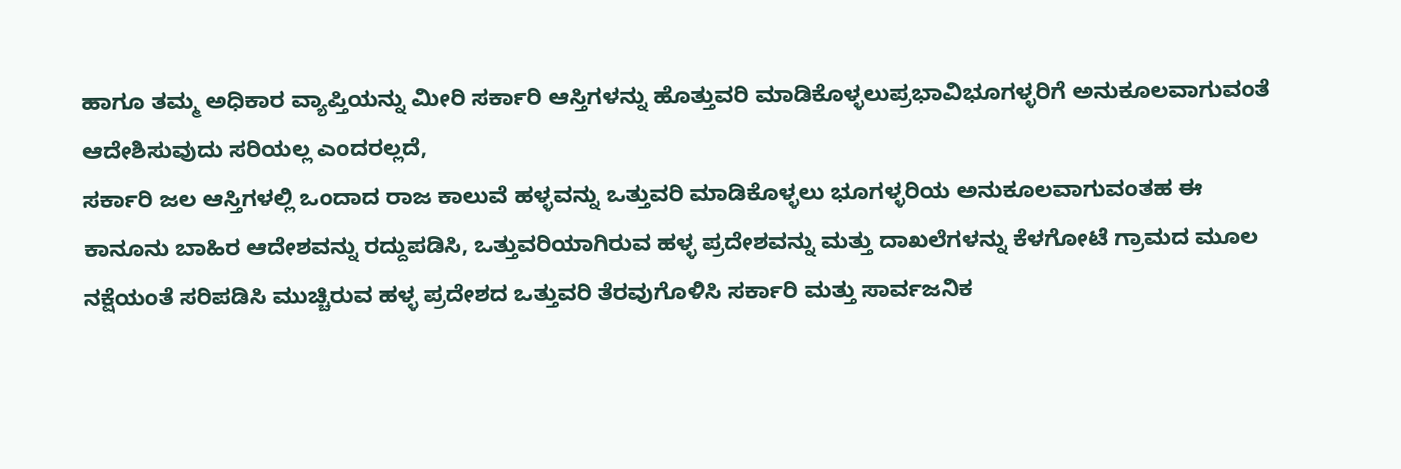ಹಾಗೂ ತಮ್ಮ ಅಧಿಕಾರ ವ್ಯಾಪ್ತಿಯನ್ನು ಮೀರಿ ಸರ್ಕಾರಿ ಆಸ್ತಿಗಳನ್ನು ಹೊತ್ತುವರಿ ಮಾಡಿಕೊಳ್ಳಲುಪ್ರಭಾವಿಭೂಗಳ್ಳರಿಗೆ ಅನುಕೂಲವಾಗುವಂತೆ ಆದೇಶಿಸುವುದು ಸರಿಯಲ್ಲ ಎಂದರಲ್ಲದೆ,
ಸರ್ಕಾರಿ ಜಲ ಆಸ್ತಿಗಳಲ್ಲಿ ಒಂದಾದ ರಾಜ ಕಾಲುವೆ ಹಳ್ಳವನ್ನು ಒತ್ತುವರಿ ಮಾಡಿಕೊಳ್ಳಲು ಭೂಗಳ್ಳರಿಯ ಅನುಕೂಲವಾಗುವಂತಹ ಈ ಕಾನೂನು ಬಾಹಿರ ಆದೇಶವನ್ನು ರದ್ದುಪಡಿಸಿ, ಒತ್ತುವರಿಯಾಗಿರುವ ಹಳ್ಳ ಪ್ರದೇಶವನ್ನು ಮತ್ತು ದಾಖಲೆಗಳನ್ನು ಕೆಳಗೋಟೆ ಗ್ರಾಮದ ಮೂಲ ನಕ್ಷೆಯಂತೆ ಸರಿಪಡಿಸಿ ಮುಚ್ಚಿರುವ ಹಳ್ಳ ಪ್ರದೇಶದ ಒತ್ತುವರಿ ತೆರವುಗೊಳಿಸಿ ಸರ್ಕಾರಿ ಮತ್ತು ಸಾರ್ವಜನಿಕ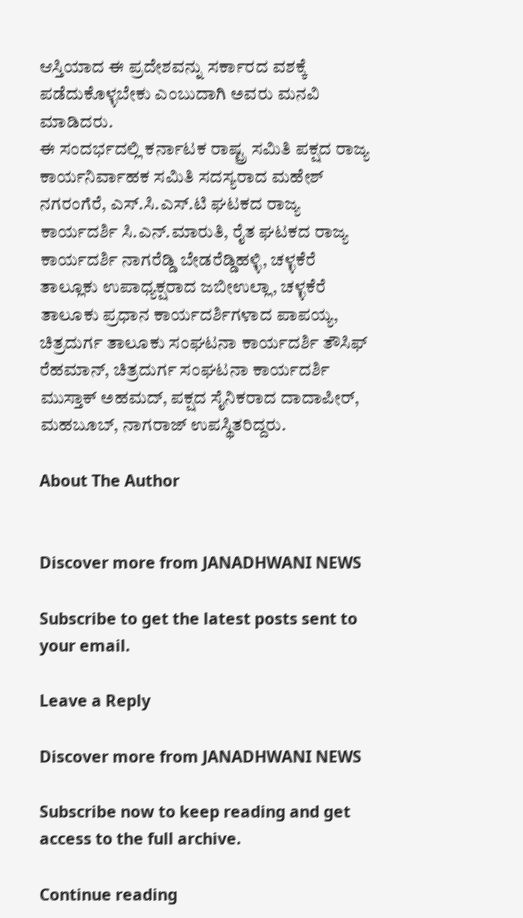ಆಸ್ತಿಯಾದ ಈ ಪ್ರದೇಶವನ್ನು ಸರ್ಕಾರದ ವಶಕ್ಕೆ ಪಡೆದುಕೊಳ್ಳಬೇಕು ಎಂಬುದಾಗಿ ಅವರು ಮನವಿ ಮಾಡಿದರು.
ಈ ಸಂದರ್ಭದಲ್ಲಿ ಕರ್ನಾಟಕ ರಾಷ್ಟ್ರ ಸಮಿತಿ ಪಕ್ಷದ ರಾಜ್ಯ ಕಾರ್ಯನಿರ್ವಾಹಕ ಸಮಿತಿ ಸದಸ್ಯರಾದ ಮಹೇಶ್ ನಗರಂಗೆರೆ, ಎಸ್.ಸಿ.ಎಸ್.ಟಿ ಘಟಕದ ರಾಜ್ಯ ಕಾರ್ಯದರ್ಶಿ ಸಿ.ಎನ್.ಮಾರುತಿ, ರೈತ ಘಟಕದ ರಾಜ್ಯ ಕಾರ್ಯದರ್ಶಿ ನಾಗರೆಡ್ಡಿ ಬೇಡರೆಡ್ಡಿಹಳ್ಳಿ, ಚಳ್ಳಕೆರೆ ತಾಲ್ಲೂಕು ಉಪಾಧ್ಯಕ್ಷರಾದ ಜಬೀಉಲ್ಲಾ, ಚಳ್ಳಕೆರೆ ತಾಲೂಕು ಪ್ರಧಾನ ಕಾರ್ಯದರ್ಶಿಗಳಾದ ಪಾಪಯ್ಯ, ಚಿತ್ರದುರ್ಗ ತಾಲೂಕು ಸಂಘಟನಾ ಕಾರ್ಯದರ್ಶಿ ತೌಸಿಫ್ ರೆಹಮಾನ್, ಚಿತ್ರದುರ್ಗ ಸಂಘಟನಾ ಕಾರ್ಯದರ್ಶಿ ಮುಸ್ತಾಕ್ ಅಹಮದ್, ಪಕ್ಷದ ಸೈನಿಕರಾದ ದಾದಾಪೀರ್, ಮಹಬೂಬ್, ನಾಗರಾಜ್ ಉಪಸ್ಥಿತರಿದ್ದರು.

About The Author


Discover more from JANADHWANI NEWS

Subscribe to get the latest posts sent to your email.

Leave a Reply

Discover more from JANADHWANI NEWS

Subscribe now to keep reading and get access to the full archive.

Continue reading